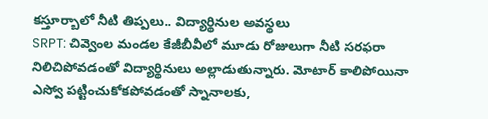కస్తూర్బాలో నీటి తిప్పలు.. విద్యార్థినుల అవస్థలు
SRPT: చివ్వెంల మండల కేజీబీవీలో మూడు రోజులుగా నీటి సరఫరా నిలిచిపోవడంతో విద్యార్థినులు అల్లాడుతున్నారు. మోటార్ కాలిపోయినా ఎస్వో పట్టించుకోకపోవడంతో స్నానాలకు,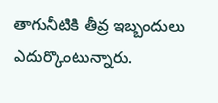తాగునీటికి తీవ్ర ఇబ్బందులు ఎదుర్కొంటున్నారు.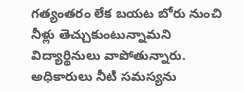గత్యంతరం లేక బయట బోరు నుంచి నీళ్లు తెచ్చుకుంటున్నామని విద్యార్థినులు వాపోతున్నారు. అధికారులు నీటి సమస్యను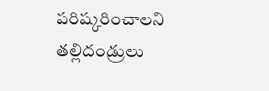పరిష్కరించాలని తల్లిదండ్రులు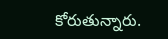కోరుతున్నారు.